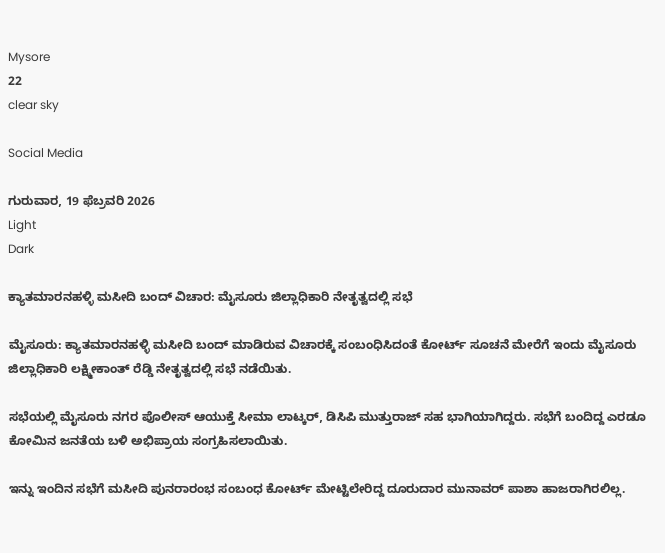Mysore
22
clear sky

Social Media

ಗುರುವಾರ, 19 ಫೆಬ್ರವರಿ 2026
Light
Dark

ಕ್ಯಾತಮಾರನಹಳ್ಳಿ ಮಸೀದಿ ಬಂದ್‌ ವಿಚಾರ: ಮೈಸೂರು ಜಿಲ್ಲಾಧಿಕಾರಿ ನೇತೃತ್ವದಲ್ಲಿ ಸಭೆ

ಮೈಸೂರು: ಕ್ಯಾತಮಾರನಹಳ್ಳಿ ಮಸೀದಿ ಬಂದ್‌ ಮಾಡಿರುವ ವಿಚಾರಕ್ಕೆ ಸಂಬಂಧಿಸಿದಂತೆ ಕೋರ್ಟ್‌ ಸೂಚನೆ ಮೇರೆಗೆ ಇಂದು ಮೈಸೂರು ಜಿಲ್ಲಾಧಿಕಾರಿ ಲಕ್ಷ್ಮೀಕಾಂತ್‌ ರೆಡ್ಡಿ ನೇತೃತ್ವದಲ್ಲಿ ಸಭೆ ನಡೆಯಿತು.

ಸಭೆಯಲ್ಲಿ ಮೈಸೂರು ನಗರ ಪೊಲೀಸ್‌ ಆಯುಕ್ತೆ ಸೀಮಾ ಲಾಟ್ಕರ್‌, ಡಿಸಿಪಿ ಮುತ್ತುರಾಜ್‌ ಸಹ ಭಾಗಿಯಾಗಿದ್ದರು. ಸಭೆಗೆ ಬಂದಿದ್ದ ಎರಡೂ ಕೋಮಿನ ಜನತೆಯ ಬಳಿ ಅಭಿಪ್ರಾಯ ಸಂಗ್ರಹಿಸಲಾಯಿತು.

ಇನ್ನು ಇಂದಿನ ಸಭೆಗೆ ಮಸೀದಿ ಪುನರಾರಂಭ ಸಂಬಂಧ ಕೋರ್ಟ್‌ ಮೇಟ್ಟಿಲೇರಿದ್ದ ದೂರುದಾರ ಮುನಾವರ್‌ ಪಾಶಾ ಹಾಜರಾಗಿರಲಿಲ್ಲ.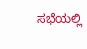ಸಭೆಯಲ್ಲಿ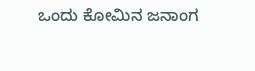ಒಂದು ಕೋಮಿನ ಜನಾಂಗ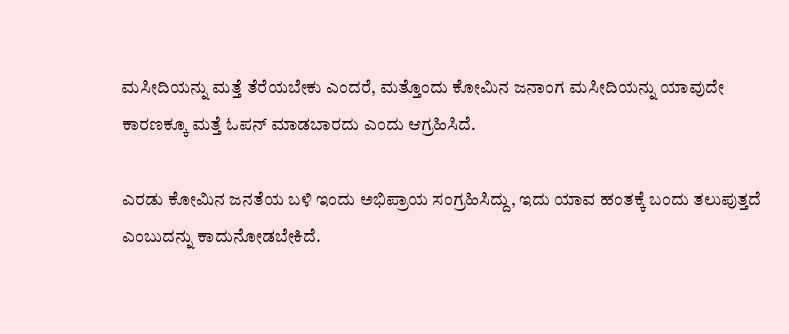ಮಸೀದಿಯನ್ನು ಮತ್ತೆ ತೆರೆಯಬೇಕು ಎಂದರೆ, ಮತ್ತೊಂದು ಕೋಮಿನ ಜನಾಂಗ ಮಸೀದಿಯನ್ನು ಯಾವುದೇ ಕಾರಣಕ್ಕೂ ಮತ್ತೆ ಓಪನ್‌ ಮಾಡಬಾರದು ಎಂದು ಆಗ್ರಹಿಸಿದೆ.

ಎರಡು ಕೋಮಿನ ಜನತೆಯ ಬಳಿ ಇಂದು ಅಭಿಪ್ರಾಯ ಸಂಗ್ರಹಿಸಿದ್ದು, ಇದು ಯಾವ ಹಂತಕ್ಕೆ ಬಂದು ತಲುಪುತ್ತದೆ ಎಂಬುದನ್ನು ಕಾದುನೋಡಬೇಕಿದೆ.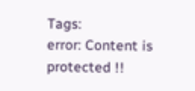Tags:
error: Content is protected !!